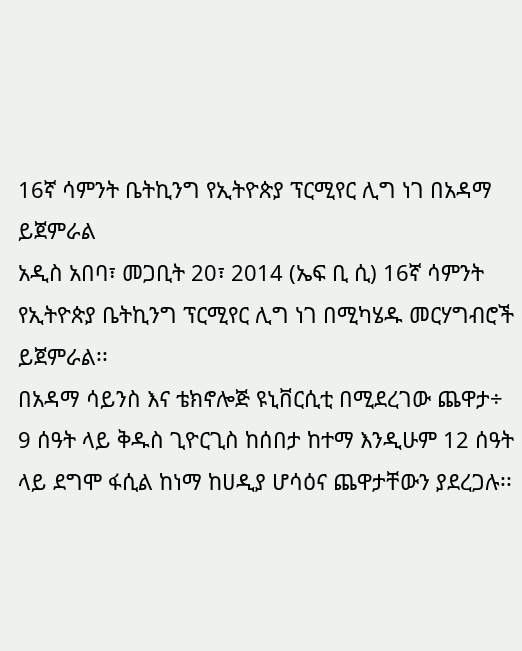16ኛ ሳምንት ቤትኪንግ የኢትዮጵያ ፕርሚየር ሊግ ነገ በአዳማ ይጀምራል
አዲስ አበባ፣ መጋቢት 20፣ 2014 (ኤፍ ቢ ሲ) 16ኛ ሳምንት የኢትዮጵያ ቤትኪንግ ፕርሚየር ሊግ ነገ በሚካሄዱ መርሃግብሮች ይጀምራል፡፡
በአዳማ ሳይንስ እና ቴክኖሎጅ ዩኒቨርሲቲ በሚደረገው ጨዋታ÷ 9 ሰዓት ላይ ቅዱስ ጊዮርጊስ ከሰበታ ከተማ እንዲሁም 12 ሰዓት ላይ ደግሞ ፋሲል ከነማ ከሀዲያ ሆሳዕና ጨዋታቸውን ያደረጋሉ፡፡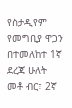የስታዲየም የመግቢያ ዋጋን በተመለከተ 1ኛ ደረጃ ሁለት መቶ ብር፣ 2ኛ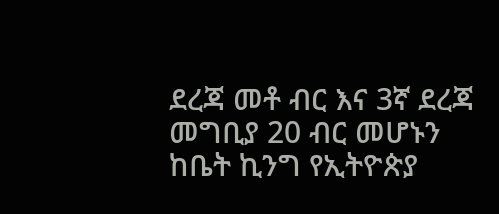ደረጃ መቶ ብር እና 3ኛ ደረጃ መግቢያ 20 ብር መሆኑን ከቤት ኪንግ የኢትዮጵያ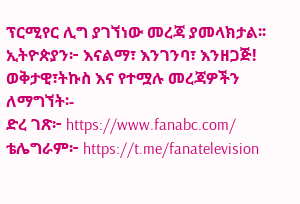ፕርሚየር ሊግ ያገኘነው መረጃ ያመላክታል፡፡
ኢትዮጵያን፦ እናልማ፣ እንገንባ፣ እንዘጋጅ!
ወቅታዊ፣ትኩስ እና የተሟሉ መረጃዎችን ለማግኘት፡-
ድረ ገጽ፦ https://www.fanabc.com/
ቴሌግራም፦ https://t.me/fanatelevision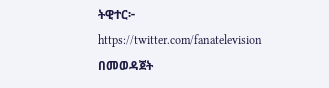ትዊተር፦ https://twitter.com/fanatelevision በመወዳጀት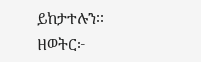ይከታተሉን፡፡
ዘወትር፦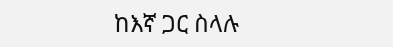ከእኛ ጋር ስላሉ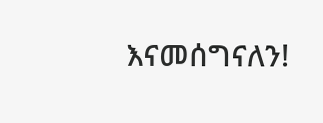እናመሰግናለን!